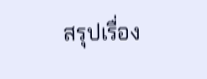สรุปเรื่อง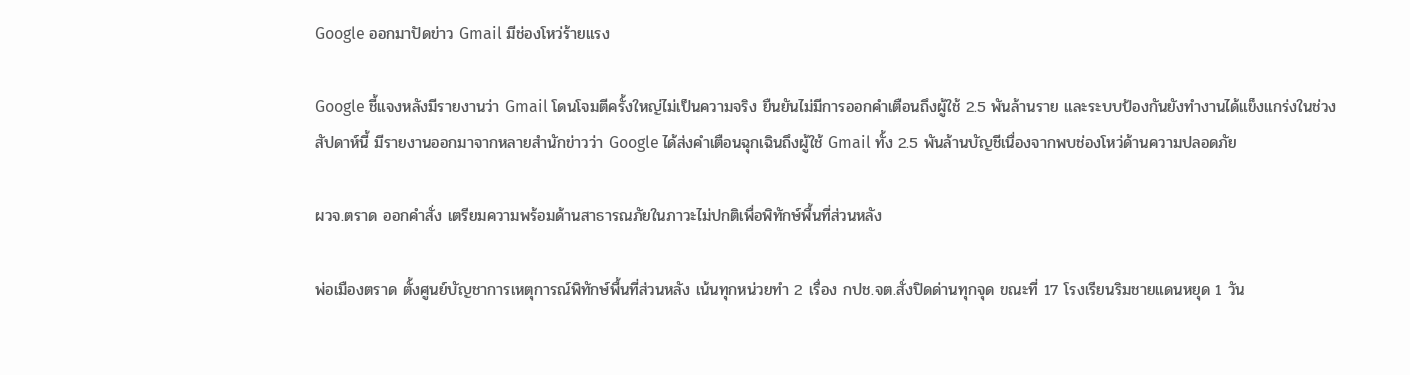Google ออกมาปัดข่าว Gmail มีช่องโหว่ร้ายแรง

Google ชี้แจงหลังมีรายงานว่า Gmail โดนโจมตีครั้งใหญ่ไม่เป็นความจริง ยืนยันไม่มีการออกคำเตือนถึงผู้ใช้ 2.5 พันล้านราย และระบบป้องกันยังทำงานได้แข็งแกร่งในช่วงสัปดาห์นี้ มีรายงานออกมาจากหลายสำนักข่าวว่า Google ได้ส่งคำเตือนฉุกเฉินถึงผู้ใช้ Gmail ทั้ง 2.5 พันล้านบัญชีเนื่องจากพบช่องโหว่ด้านความปลอดภัย

ผวจ.ตราด ออกคำสั่ง เตรียมความพร้อมด้านสาธารณภัยในภาวะไม่ปกติเพื่อพิทักษ์พื้นที่ส่วนหลัง

พ่อเมืองตราด ตั้งศูนย์บัญชาการเหตุการณ์พิทักษ์พื้นที่ส่วนหลัง เน้นทุกหน่วยทำ 2 เรื่อง กปช.จต.สั่งปิดด่านทุกจุด ขณะที่ 17 โรงเรียนริมชายแดนหยุด 1 วัน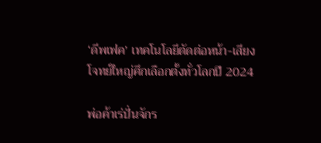‘ดีพเฟค’ เทคโนโลยีตัดต่อหน้า-เสียง โจทย์ใหญ่ศึกเลือกตั้งทั่วโลกปี 2024

พ่อค้าเร่ปั่นจักร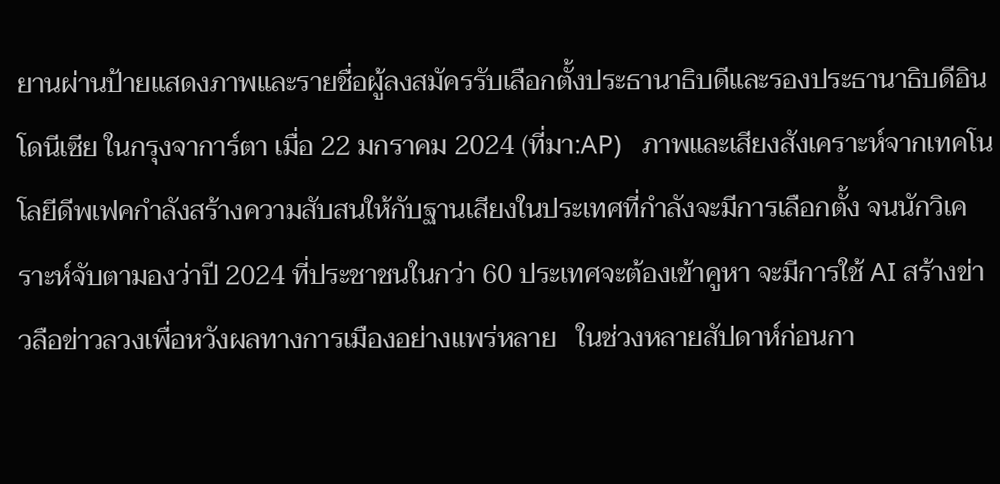ยานผ่านป้ายแสดงภาพและรายชื่อผู้ลงสมัครรับเลือกตั้งประธานาธิบดีและรองประธานาธิบดีอินโดนีเซีย ในกรุงจาการ์ตา เมื่อ 22 มกราคม 2024 (ที่มา:AP)   ภาพและเสียงสังเคราะห์จากเทคโนโลยีดีพเฟคกำลังสร้างความสับสนให้กับฐานเสียงในประเทศที่กำลังจะมีการเลือกตั้ง จนนักวิเคราะห์จับตามองว่าปี 2024 ที่ประชาชนในกว่า 60 ประเทศจะต้องเข้าคูหา จะมีการใช้ AI สร้างข่าวลือข่าวลวงเพื่อหวังผลทางการเมืองอย่างแพร่หลาย   ในช่วงหลายสัปดาห์ก่อนกา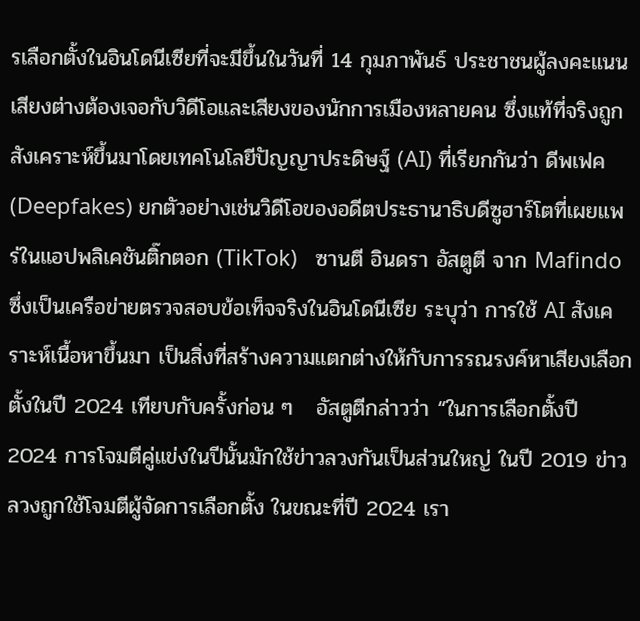รเลือกตั้งในอินโดนีเซียที่จะมีขึ้นในวันที่ 14 กุมภาพันธ์ ประชาชนผู้ลงคะแนนเสียงต่างต้องเจอกับวิดีโอและเสียงของนักการเมืองหลายคน ซึ่งแท้ที่จริงถูกสังเคราะห์ขึ้นมาโดยเทคโนโลยีปัญญาประดิษฐ์ (AI) ที่เรียกกันว่า ดีพเฟค (Deepfakes) ยกตัวอย่างเช่นวิดีโอของอดีตประธานาธิบดีซูฮาร์โตที่เผยแพร่ในแอปพลิเคชันติ๊กตอก (TikTok)   ซานตี อินดรา อัสตูตี จาก Mafindo ซึ่งเป็นเครือข่ายตรวจสอบข้อเท็จจริงในอินโดนีเซีย ระบุว่า การใช้ AI สังเคราะห์เนื้อหาขึ้นมา เป็นสิ่งที่สร้างความแตกต่างให้กับการรณรงค์หาเสียงเลือกตั้งในปี 2024 เทียบกับครั้งก่อน ๆ   อัสตูตีกล่าวว่า “ในการเลือกตั้งปี 2024 การโจมตีคู่แข่งในปีนั้นมักใช้ข่าวลวงกันเป็นส่วนใหญ่ ในปี 2019 ข่าวลวงถูกใช้โจมตีผู้จัดการเลือกตั้ง ในขณะที่ปี 2024 เรา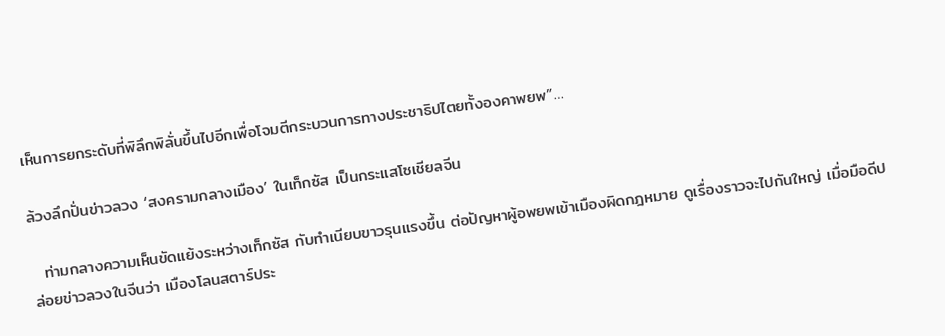เห็นการยกระดับที่พิลึกพิลั่นขึ้นไปอีกเพื่อโจมตีกระบวนการทางประชาธิปไตยทั้งองคาพยพ”…

ล้วงลึกปั่นข่าวลวง ‘สงครามกลางเมือง’ ในเท็กซัส เป็นกระแสโซเชียลจีน

  ท่ามกลางความเห็นขัดแย้งระหว่างเท็กซัส กับทำเนียบขาวรุนแรงขึ้น ต่อปัญหาผู้อพยพเข้าเมืองผิดกฎหมาย ดูเรื่องราวจะไปกันใหญ่ เมื่อมือดีปล่อยข่าวลวงในจีนว่า เมืองโลนสตาร์ประ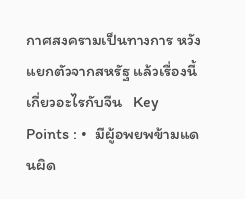กาศสงครามเป็นทางการ หวังแยกตัวจากสหรัฐ แล้วเรื่องนี้เกี่ยวอะไรกับจีน   Key Points : •  มีผู้อพยพข้ามแดนผิด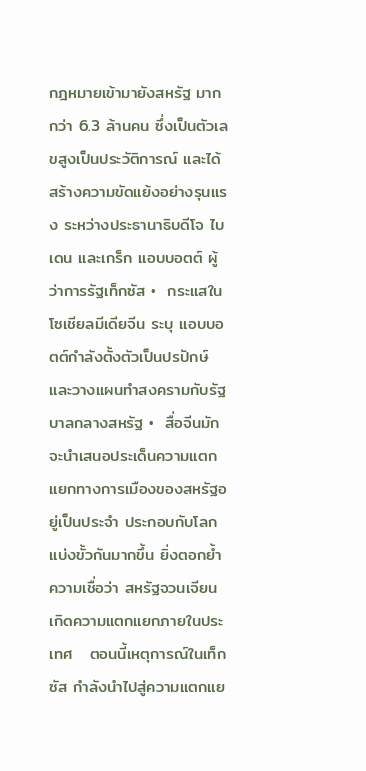กฎหมายเข้ามายังสหรัฐ มากกว่า 6.3 ล้านคน ซึ่งเป็นตัวเลขสูงเป็นประวัติการณ์ และได้สร้างความขัดแย้งอย่างรุนแรง ระหว่างประธานาธิบดีโจ ไบเดน และเกร็ก แอบบอตต์ ผู้ว่าการรัฐเท็กซัส •  กระแสในโซเชียลมีเดียจีน ระบุ แอบบอตต์กำลังตั้งตัวเป็นปรปักษ์ และวางแผนทำสงครามกับรัฐบาลกลางสหรัฐ •  สื่อจีนมักจะนำเสนอประเด็นความแตกแยกทางการเมืองของสหรัฐอยู่เป็นประจำ ประกอบกับโลกแบ่งขั้วกันมากขึ้น ยิ่งตอกย้ำความเชื่อว่า สหรัฐจวนเจียนเกิดความแตกแยกภายในประเทศ   ตอนนี้เหตุการณ์ในเท็กซัส กำลังนำไปสู่ความแตกแย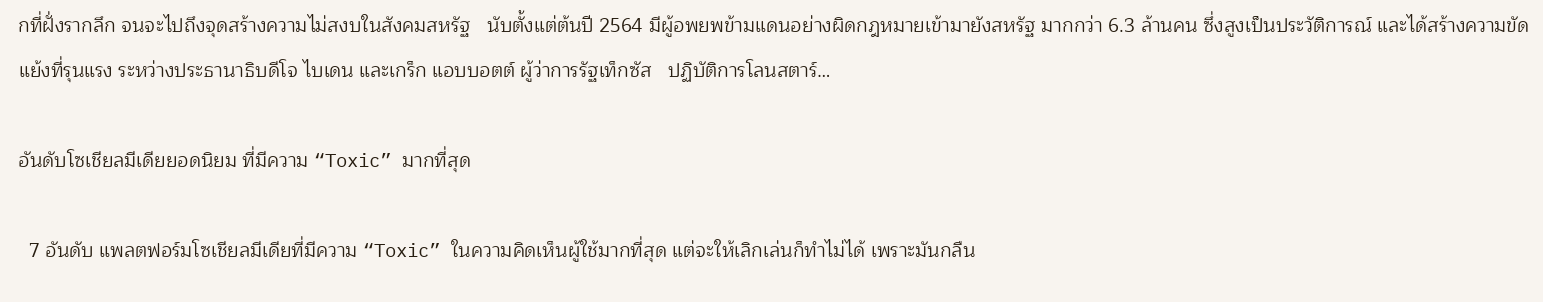กที่ฝั่งรากลึก จนจะไปถึงจุดสร้างความไม่สงบในสังคมสหรัฐ   นับตั้งแต่ต้นปี 2564 มีผู้อพยพข้ามแดนอย่างผิดกฎหมายเข้ามายังสหรัฐ มากกว่า 6.3 ล้านคน ซึ่งสูงเป็นประวัติการณ์ และได้สร้างความขัดแย้งที่รุนแรง ระหว่างประธานาธิบดีโจ ไบเดน และเกร็ก แอบบอตต์ ผู้ว่าการรัฐเท็กซัส   ปฏิบัติการโลนสตาร์…

อันดับโซเชียลมีเดียยอดนิยม ที่มีความ “Toxic” มากที่สุด

  7 อันดับ แพลตฟอร์มโซเชียลมีเดียที่มีความ “Toxic” ในความคิดเห็นผู้ใช้มากที่สุด แต่จะให้เลิกเล่นก็ทำไม่ได้ เพราะมันกลืน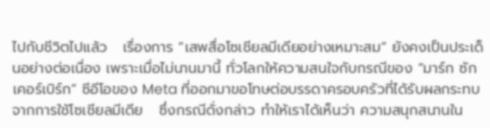ไปกับชีวิตไปแล้ว   เรื่องการ “เสพสื่อโซเชียลมีเดียอย่างเหมาะสม” ยังคงเป็นประเด็นอย่างต่อเนื่อง เพราะเมื่อไม่นานมานี้ ทั่วโลกให้ความสนใจกับกรณีของ “มาร์ก ซักเคอร์เบิร์ก” ซีอีโอของ Meta ที่ออกมาขอโทษต่อบรรดาครอบครัวที่ได้รับผลกระทบจากการใช้โซเชียลมีเดีย   ซึ่งกรณีดั่งกล่าว ทำให้เราได้เห็นว่า ความสนุกสนานใน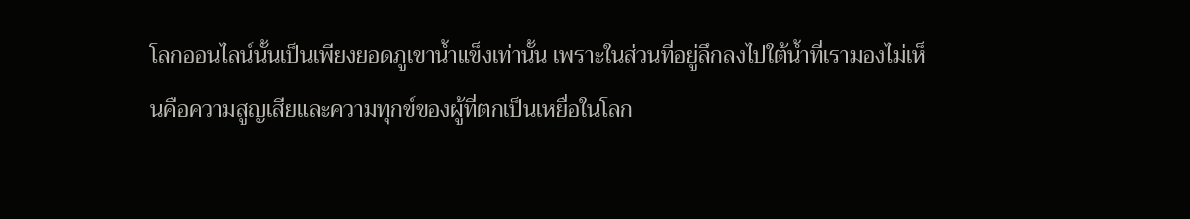โลกออนไลน์นั้นเป็นเพียงยอดภูเขาน้ำแข็งเท่านั้น เพราะในส่วนที่อยู่ลึกลงไปใต้น้ำที่เรามองไม่เห็นคือความสูญเสียและความทุกข์ของผู้ที่ตกเป็นเหยื่อในโลก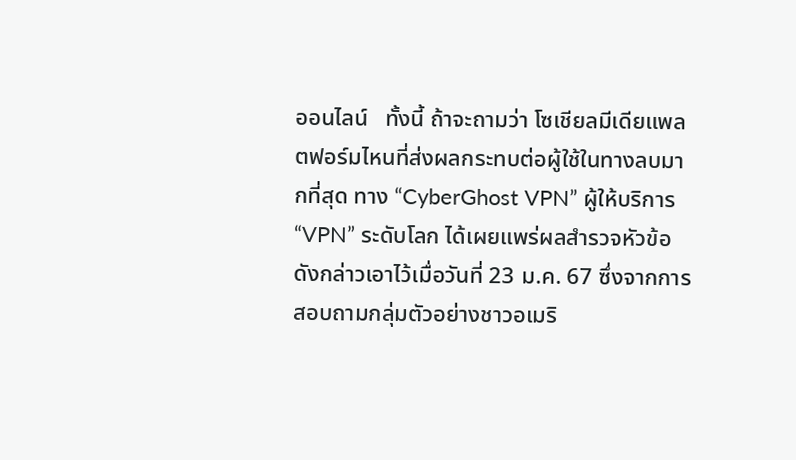ออนไลน์   ทั้งนี้ ถ้าจะถามว่า โซเชียลมีเดียแพลตฟอร์มไหนที่ส่งผลกระทบต่อผู้ใช้ในทางลบมากที่สุด ทาง “CyberGhost VPN” ผู้ให้บริการ “VPN” ระดับโลก ได้เผยแพร่ผลสำรวจหัวข้อดังกล่าวเอาไว้เมื่อวันที่ 23 ม.ค. 67 ซึ่งจากการสอบถามกลุ่มตัวอย่างชาวอเมริ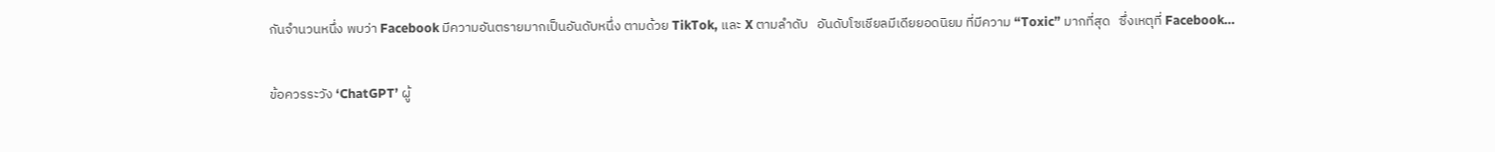กันจำนวนหนึ่ง พบว่า Facebook มีความอันตรายมากเป็นอันดับหนึ่ง ตามด้วย TikTok, และ X ตามลำดับ   อันดับโซเชียลมีเดียยอดนิยม ที่มีความ “Toxic” มากที่สุด   ซึ่งเหตุที่ Facebook…

ข้อควรระวัง ‘ChatGPT’ ผู้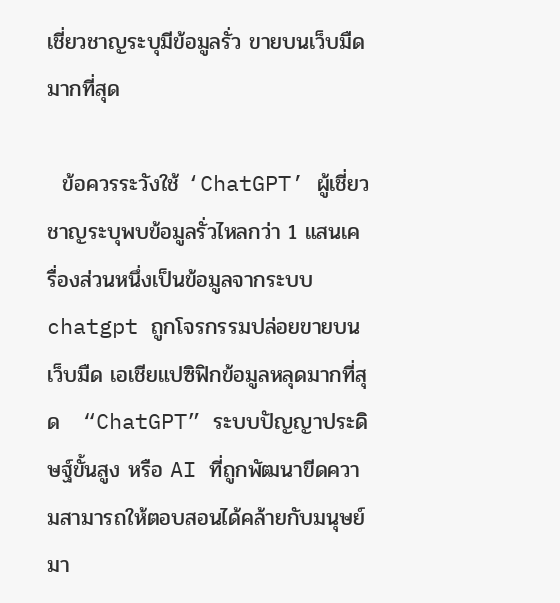เชี่ยวชาญระบุมีข้อมูลรั่ว ขายบนเว็บมืดมากที่สุด

  ข้อควรระวังใช้ ‘ChatGPT’ ผู้เชี่ยวชาญระบุพบข้อมูลรั่วไหลกว่า 1 แสนเครื่องส่วนหนึ่งเป็นข้อมูลจากระบบ chatgpt ถูกโจรกรรมปล่อยขายบนเว็บมืด เอเชียแปซิฟิกข้อมูลหลุดมากที่สุด   “ChatGPT” ระบบปัญญาประดิษฐ์ขั้นสูง หรือ AI ที่ถูกพัฒนาขีดความสามารถให้ตอบสอนได้คล้ายกับมนุษย์มา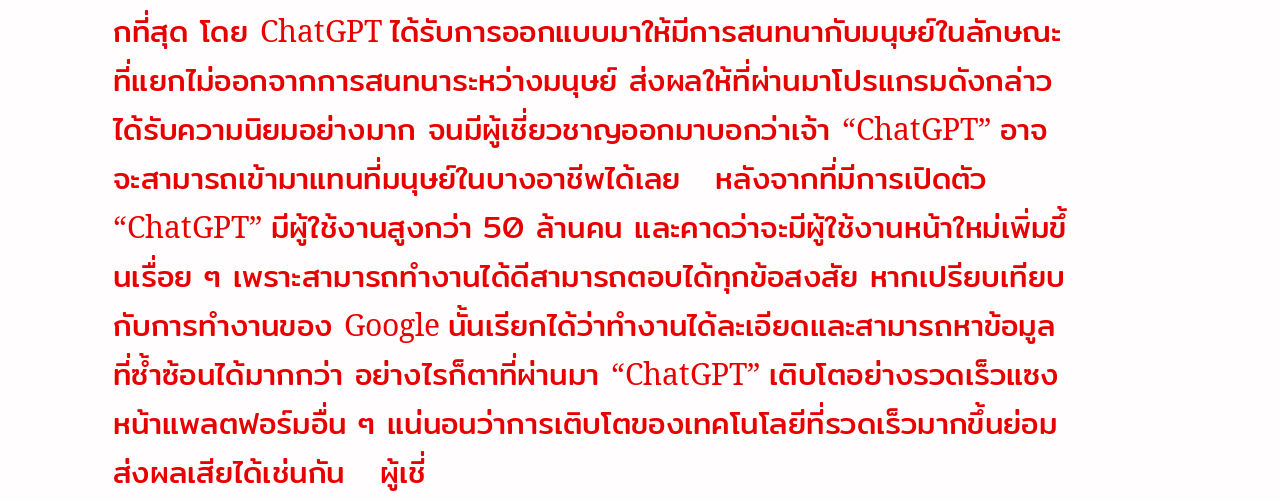กที่สุด โดย ChatGPT ได้รับการออกแบบมาให้มีการสนทนากับมนุษย์ในลักษณะที่แยกไม่ออกจากการสนทนาระหว่างมนุษย์ ส่งผลให้ที่ผ่านมาโปรแกรมดังกล่าวได้รับความนิยมอย่างมาก จนมีผู้เชี่ยวชาญออกมาบอกว่าเจ้า “ChatGPT” อาจจะสามารถเข้ามาแทนที่มนุษย์ในบางอาชีพได้เลย   หลังจากที่มีการเปิดตัว “ChatGPT” มีผู้ใช้งานสูงกว่า 50 ล้านคน และคาดว่าจะมีผู้ใช้งานหน้าใหม่เพิ่มขึ้นเรื่อย ๆ เพราะสามารถทำงานได้ดีสามารถตอบได้ทุกข้อสงสัย หากเปรียบเทียบกับการทำงานของ Google นั้นเรียกได้ว่าทำงานได้ละเอียดและสามารถหาข้อมูลที่ซ้ำซ้อนได้มากกว่า อย่างไรก็ตาที่ผ่านมา “ChatGPT” เติบโตอย่างรวดเร็วแซงหน้าแพลตฟอร์มอื่น ๆ แน่นอนว่าการเติบโตของเทคโนโลยีที่รวดเร็วมากขึ้นย่อมส่งผลเสียได้เช่นกัน   ผู้เชี่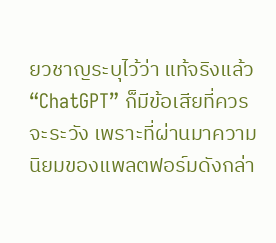ยวชาญระบุไว้ว่า แท้จริงแล้ว “ChatGPT” ก็มีข้อเสียที่ควรจะระวัง เพราะที่ผ่านมาความนิยมของแพลตฟอร์มดังกล่า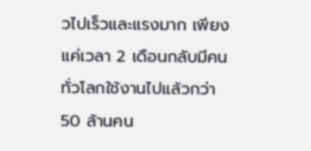วไปเร็วและแรงมาก เพียงแค่เวลา 2 เดือนกลับมีคนทั่วโลกใช้งานไปแล้วกว่า 50 ล้านคน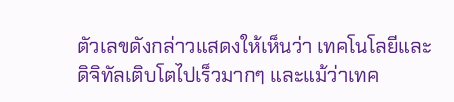ตัวเลขดังกล่าวแสดงให้เห็นว่า เทคโนโลยีและดิจิทัลเติบโตไปเร็วมากๆ และแม้ว่าเทค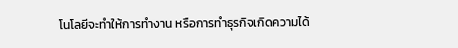โนโลยีจะทำให้การทำงาน หรือการทำธุรกิจเกิดความได้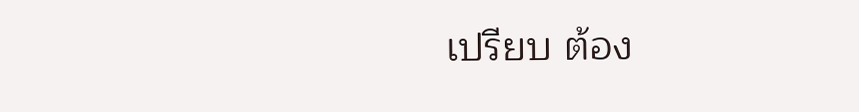เปรียบ ต้อง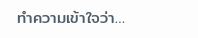ทำความเข้าใจว่า…